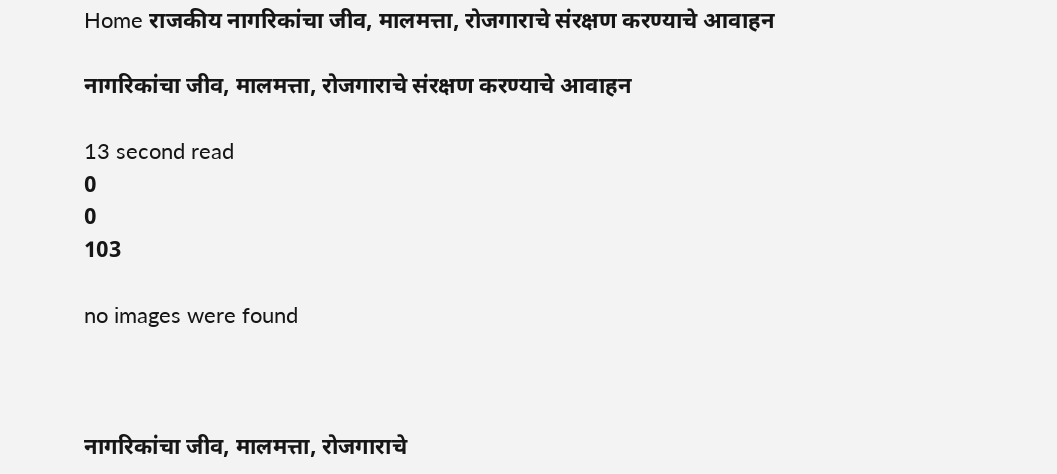Home राजकीय नागरिकांचा जीव, मालमत्ता, रोजगाराचे संरक्षण करण्याचे आवाहन

नागरिकांचा जीव, मालमत्ता, रोजगाराचे संरक्षण करण्याचे आवाहन

13 second read
0
0
103

no images were found



नागरिकांचा जीव, मालमत्ता, रोजगाराचे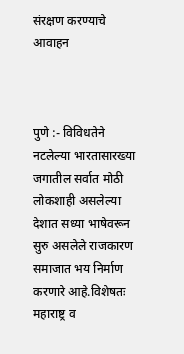संरक्षण करण्याचे आवाहन



पुणे :- विविधतेने नटलेल्या भारतासारख्या जगातील सर्वात मोठी लोकशाही असलेल्या देशात सध्या भाषेवरून सुरु असलेले राजकारण समाजात भय निर्माण करणारे आहे.विशेषतः महाराष्ट्र व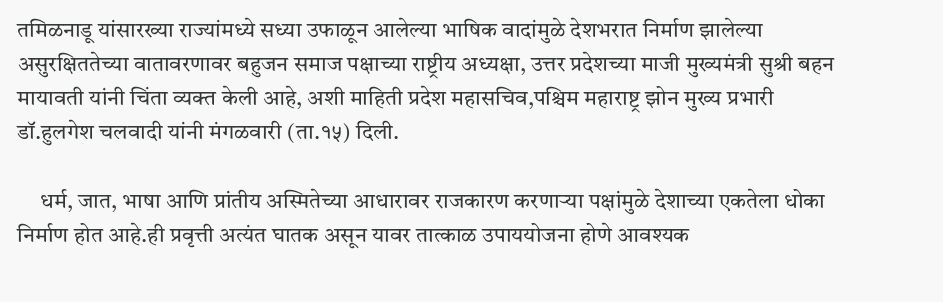तमिळनाडू यांसारख्या राज्यांमध्ये सध्या उफाळून आलेल्या भाषिक वादांमुळे देशभरात निर्माण झालेल्या असुरक्षिततेच्या वातावरणावर बहुजन समाज पक्षाच्या राष्ट्रीय अध्यक्षा, उत्तर प्रदेशच्या माजी मुख्यमंत्री सुश्री बहन मायावती यांनी चिंता व्यक्त केली आहे, अशी माहिती प्रदेश महासचिव,पश्चिम महाराष्ट्र झोन मुख्य प्रभारी डॉ.हुलगेश चलवादी यांनी मंगळवारी (ता.१५) दिली.

     धर्म, जात, भाषा आणि प्रांतीय अस्मितेच्या आधारावर राजकारण करणाऱ्या पक्षांमुळे देशाच्या एकतेला धोका निर्माण होत आहे.ही प्रवृत्ती अत्यंत घातक असून यावर तात्काळ उपाययोजना होणे आवश्यक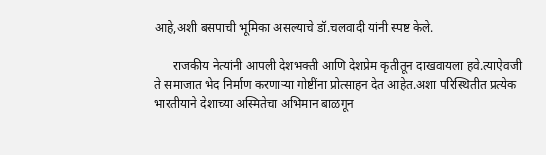आहे,अशी बसपाची भूमिका असल्याचे डॉ.चलवादी यांनी स्पष्ट केले.

      राजकीय नेत्यांनी आपली देशभक्ती आणि देशप्रेम कृतीतून दाखवायला हवे.त्याऐवजी ते समाजात भेद निर्माण करणाऱ्या गोष्टींना प्रोत्साहन देत आहेत.अशा परिस्थितीत प्रत्येक भारतीयाने देशाच्या अस्मितेचा अभिमान बाळगून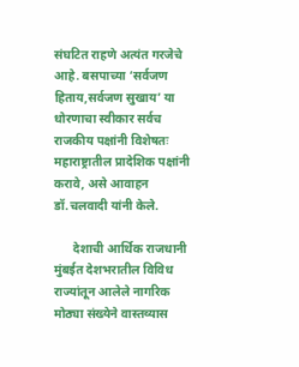संघटित राहणे अत्यंत गरजेचे आहे. बसपाच्या ‘सर्वजण हिताय,सर्वजण सुखाय’ या धोरणाचा स्वीकार सर्वच राजकीय पक्षांनी विशेषतः महाराष्ट्रातील प्रादेशिक पक्षांनी करावे, असे आवाहन डॉ.चलवादी यांनी केले.

      देशाची आर्थिक राजधानी मुंबईत देशभरातील विविध राज्यांतून आलेले नागरिक मोठ्या संख्येने वास्तव्यास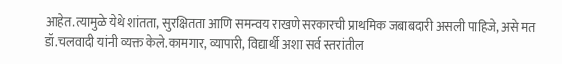आहेत.त्यामुळे येथे शांतता, सुरक्षितता आणि समन्वय राखणे सरकारची प्राथमिक जबाबदारी असली पाहिजे, असे मत डॉ.चलवादी यांनी व्यक्त केले.कामगार, व्यापारी, विद्यार्थी अशा सर्व स्तरांतील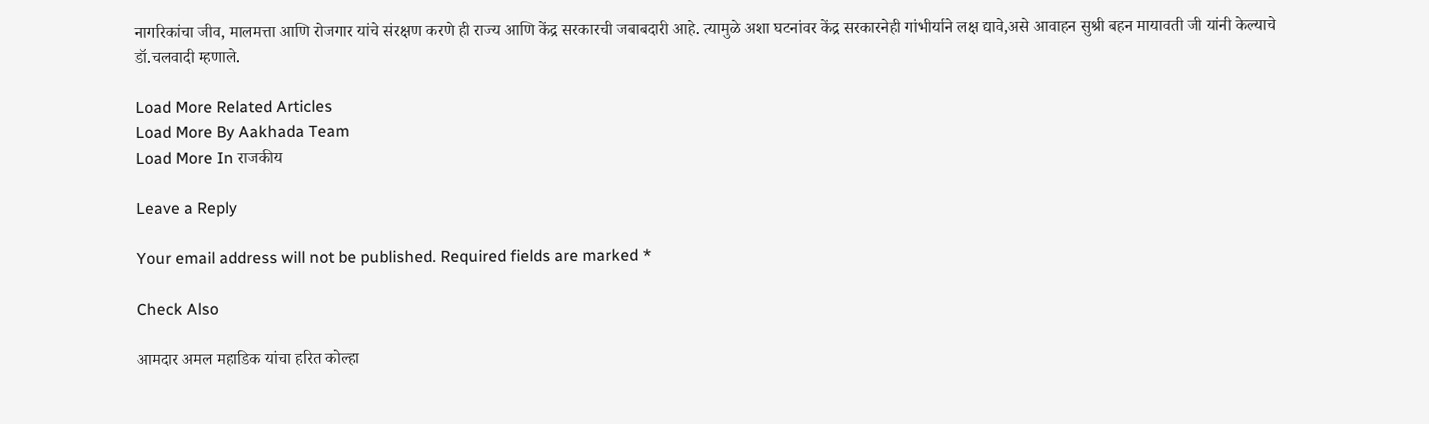नागरिकांचा जीव, मालमत्ता आणि रोजगार यांचे संरक्षण करणे ही राज्य आणि केंद्र सरकारची जबाबदारी आहे. त्यामुळे अशा घटनांवर केंद्र सरकारनेही गांभीर्याने लक्ष द्यावे,असे आवाहन सुश्री बहन मायावती जी यांनी केल्याचे डॉ.चलवादी म्हणाले.

Load More Related Articles
Load More By Aakhada Team
Load More In राजकीय

Leave a Reply

Your email address will not be published. Required fields are marked *

Check Also

आमदार अमल महाडिक यांचा हरित कोल्हा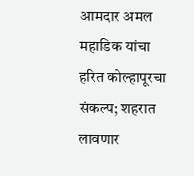आमदार अमल महाडिक यांचा हरित कोल्हापूरचा संकल्प; शहरात लावणार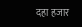दहा हजार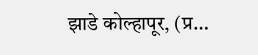झाडे कोल्हापूर, (प्र…